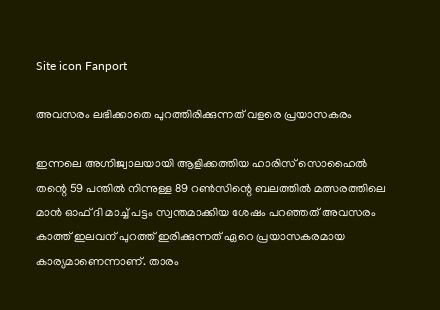Site icon Fanport

അവസരം ലഭിക്കാതെ പുറത്തിരിക്കുന്നത് വളരെ പ്രയാസകരം

ഇന്നലെ അഗ്നിജ്വാലയായി ആളിക്കത്തിയ ഹാരിസ് സൊഹൈല്‍ തന്റെ 59 പന്തില്‍ നിന്നുള്ള 89 റണ്‍സിന്റെ ബലത്തില്‍ മത്സരത്തിലെ മാന്‍ ഓഫ് ദി മാച്ച് പട്ടം സ്വന്തമാക്കിയ ശേഷം പറഞ്ഞത് അവസരം കാത്ത് ഇലവന് പുറത്ത് ഇരിക്കുന്നത് ഏറെ പ്രയാസകരമായ കാര്യമാണെന്നാണ്. താരം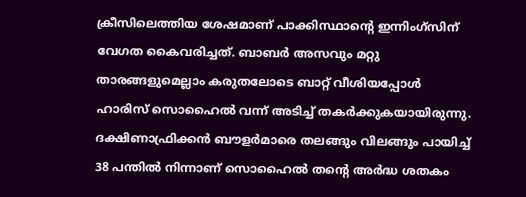ക്രീസിലെത്തിയ ശേഷമാണ് പാക്കിസ്ഥാന്റെ ഇന്നിംഗ്സിന് വേഗത കൈവരിച്ചത്. ബാബര്‍ അസവും മറ്റു താരങ്ങളുമെല്ലാം കരുതലോടെ ബാറ്റ് വീശിയപ്പോള്‍ ഹാരിസ് സൊഹൈല്‍ വന്ന് അടിച്ച് തകര്‍ക്കുകയായിരുന്നു. ദക്ഷിണാഫ്രിക്കന്‍ ബൗളര്‍മാരെ തലങ്ങും വിലങ്ങും പായിച്ച് 38 പന്തില്‍ നിന്നാണ് സൊഹൈല്‍ തന്റെ അര്‍ദ്ധ ശതകം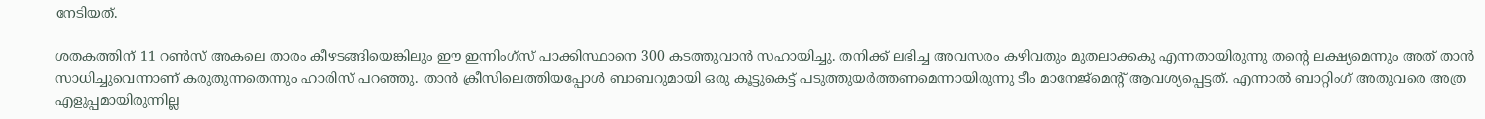നേടിയത്.

ശതകത്തിന് 11 റണ്‍സ് അകലെ താരം കീഴടങ്ങിയെങ്കിലും ഈ ഇന്നിംഗ്സ് പാക്കിസ്ഥാനെ 300 കടത്തുവാന്‍ സഹായിച്ചു. തനിക്ക് ലഭിച്ച അവസരം കഴിവതും മുതലാക്കകു എന്നതായിരുന്നു തന്റെ ലക്ഷ്യമെന്നും അത് താന്‍ സാധിച്ചുവെന്നാണ് കരുതുന്നതെന്നും ഹാരിസ് പറഞ്ഞു. താന്‍ ക്രീസിലെത്തിയപ്പോള്‍ ബാബറുമായി ഒരു കൂട്ടുകെട്ട് പടുത്തുയര്‍ത്തണമെന്നായിരുന്നു ടീം മാനേജ്മെന്റ് ആവശ്യപ്പെട്ടത്. എന്നാല്‍ ബാറ്റിംഗ് അതുവരെ അത്ര എളുപ്പമായിരുന്നില്ല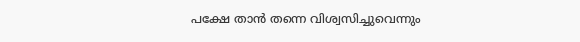പക്ഷേ താന്‍ തന്നെ വിശ്വസിച്ചുവെന്നും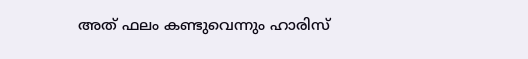അത് ഫലം കണ്ടുവെന്നും ഹാരിസ്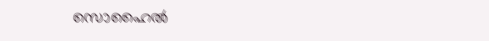സൊഹൈല്‍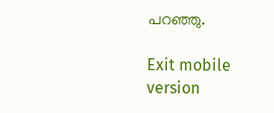പറഞ്ഞു.

Exit mobile version